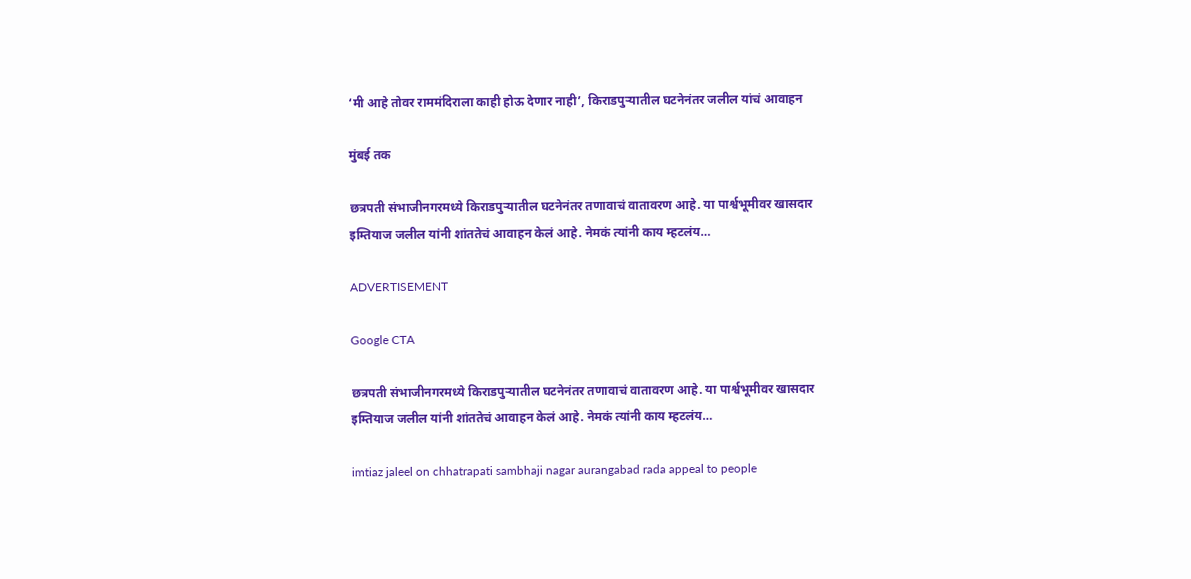‘मी आहे तोवर राममंदिराला काही होऊ देणार नाही’, किराडपुऱ्यातील घटनेनंतर जलील यांचं आवाहन

मुंबई तक

छत्रपती संभाजीनगरमध्ये किराडपुऱ्यातील घटनेनंतर तणावाचं वातावरण आहे. या पार्श्वभूमीवर खासदार इम्तियाज जलील यांनी शांततेचं आवाहन केलं आहे. नेमकं त्यांनी काय म्हटलंय…

ADVERTISEMENT

Google CTA

छत्रपती संभाजीनगरमध्ये किराडपुऱ्यातील घटनेनंतर तणावाचं वातावरण आहे. या पार्श्वभूमीवर खासदार इम्तियाज जलील यांनी शांततेचं आवाहन केलं आहे. नेमकं त्यांनी काय म्हटलंय…

imtiaz jaleel on chhatrapati sambhaji nagar aurangabad rada appeal to people